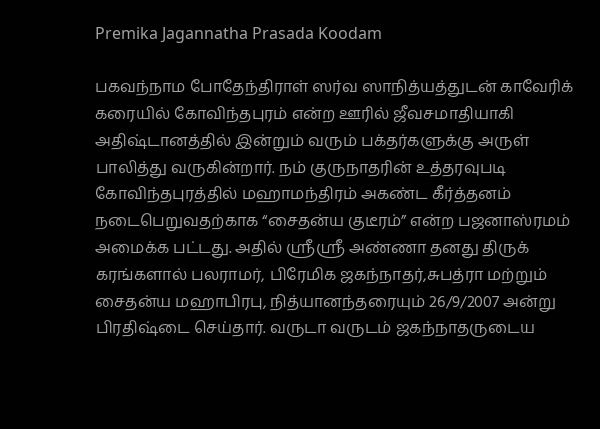Premika Jagannatha Prasada Koodam

பகவந்நாம போதேந்திராள் ஸர்வ ஸாநித்யத்துடன் காவேரிக் கரையில் கோவிந்தபுரம் என்ற ஊரில் ஜீவசமாதியாகி அதிஷ்டானத்தில் இன்றும் வரும் பக்தர்களுக்கு அருள் பாலித்து வருகின்றார். நம் குருநாதரின் உத்தரவுபடி கோவிந்தபுரத்தில் மஹாமந்திரம் அகண்ட கீர்த்தனம் நடைபெறுவதற்காக “சைதன்ய குடீரம்” என்ற பஜனாஸ்ரமம் அமைக்க பட்டது. அதில் ஶ்ரீஶ்ரீ அண்ணா தனது திருக் கரங்களால் பலராமர், பிரேமிக ஜகந்நாதர்,சுபத்ரா மற்றும் சைதன்ய மஹாபிரபு, நித்யானந்தரையும் 26/9/2007 அன்று பிரதிஷ்டை செய்தார். வருடா வருடம் ஜகந்நாதருடைய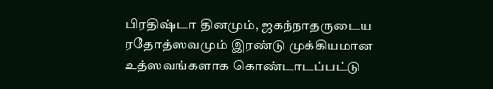பிரதிஷ்டா தினமும், ஜகந்நாதருடைய ரதோத்ஸவமும் இரண்டு முக்கியமான உத்ஸவங்களாக கொண்டாடப்பட்டு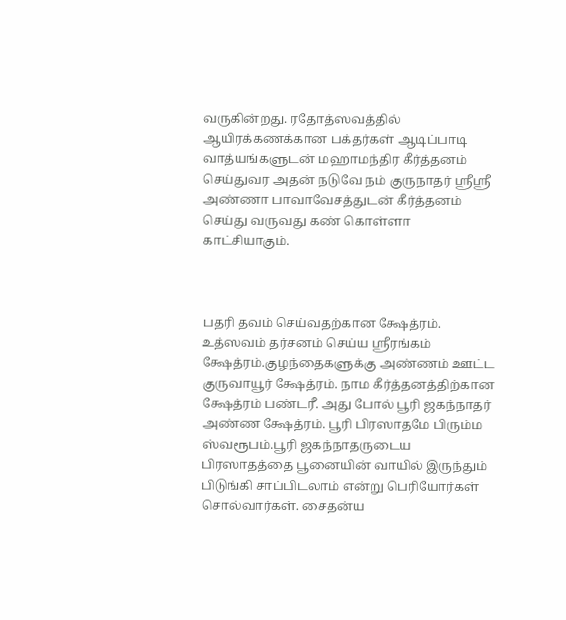வருகின்றது. ரதோத்ஸவத்தில் ஆயிரக்கணக்கான பக்தர்கள் ஆடிப்பாடி வாத்யங்களுடன் மஹாமந்திர கீர்த்தனம் செய்துவர அதன் நடுவே நம் குருநாதர் ஶ்ரீஶ்ரீ அண்ணா பாவாவேசத்துடன் கீர்த்தனம் செய்து வருவது கண் கொள்ளா காட்சியாகும்.



பதரி தவம் செய்வதற்கான க்ஷேத்ரம். உத்ஸவம் தர்சனம் செய்ய ஶ்ரீரங்கம் க்ஷேத்ரம்.குழந்தைகளுக்கு அண்ணம் ஊட்ட குருவாயூர் க்ஷேத்ரம். நாம கீர்த்தனத்திற்கான க்ஷேத்ரம் பண்டரீ. அது போல் பூரி ஜகந்நாதர் அண்ண க்ஷேத்ரம். பூரி பிரஸாதமே பிரும்ம ஸ்வரூபம்.பூரி ஜகந்நாதருடைய பிரஸாதத்தை பூனையின் வாயில் இருந்தும் பிடுங்கி சாப்பிடலாம் என்று பெரியோர்கள் சொல்வார்கள். சைதன்ய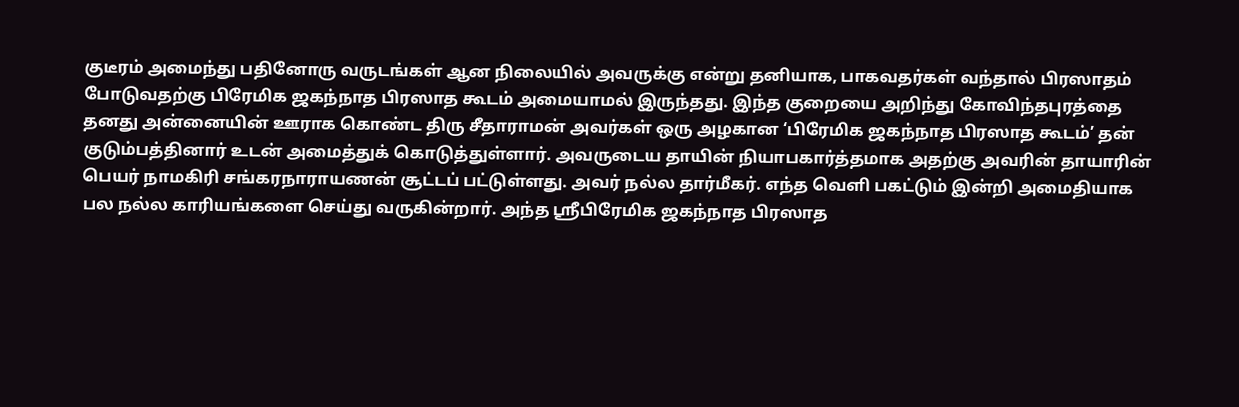குடீரம் அமைந்து பதினோரு வருடங்கள் ஆன நிலையில் அவருக்கு என்று தனியாக, பாகவதர்கள் வந்தால் பிரஸாதம் போடுவதற்கு பிரேமிக ஜகந்நாத பிரஸாத கூடம் அமையாமல் இருந்தது. இந்த குறையை அறிந்து கோவிந்தபுரத்தை தனது அன்னையின் ஊராக கொண்ட திரு சீதாராமன் அவர்கள் ஒரு அழகான ‘பிரேமிக ஜகந்நாத பிரஸாத கூடம்’ தன் குடும்பத்தினார் உடன் அமைத்துக் கொடுத்துள்ளார். அவருடைய தாயின் நியாபகார்த்தமாக அதற்கு அவரின் தாயாரின் பெயர் நாமகிரி சங்கரநாராயணன் சூட்டப் பட்டுள்ளது. அவர் நல்ல தார்மீகர். எந்த வெளி பகட்டும் இன்றி அமைதியாக பல நல்ல காரியங்களை செய்து வருகின்றார். அந்த ஶ்ரீபிரேமிக ஜகந்நாத பிரஸாத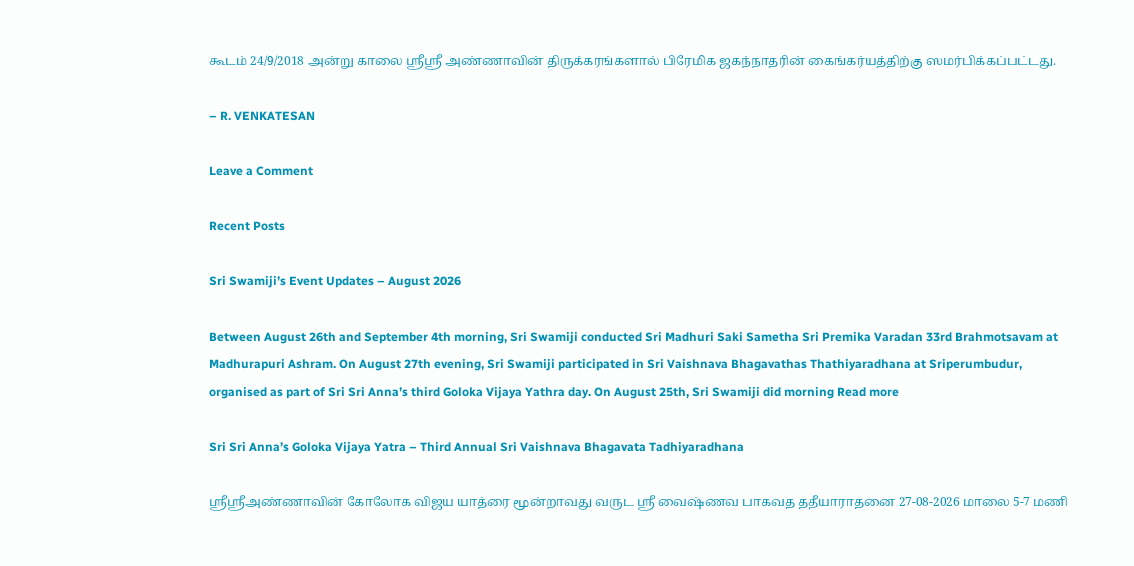கூடம் 24/9/2018 அன்று காலை ஶ்ரீஶ்ரீ அண்ணாவின் திருக்கரங்களால் பிரேமிக ஜகந்நாதரின் கைங்கர்யத்திற்கு ஸமர்பிக்கப்பட்டது.

– R. VENKATESAN

Leave a Comment

Recent Posts

Sri Swamiji’s Event Updates – August 2026

Between August 26th and September 4th morning, Sri Swamiji conducted Sri Madhuri Saki Sametha Sri Premika Varadan 33rd Brahmotsavam at Madhurapuri Ashram. On August 27th evening, Sri Swamiji participated in Sri Vaishnava Bhagavathas Thathiyaradhana at Sriperumbudur, organised as part of Sri Sri Anna’s third Goloka Vijaya Yathra day. On August 25th, Sri Swamiji did morning Read more

Sri Sri Anna’s Goloka Vijaya Yatra – Third Annual Sri Vaishnava Bhagavata Tadhiyaradhana

ஸ்ரீஸ்ரீஅண்ணாவின் கோலோக விஜய யாத்ரை மூன்றாவது வருட ஸ்ரீ வைஷ்ணவ பாகவத ததீயாராதனை 27-08-2026 மாலை 5-7 மணி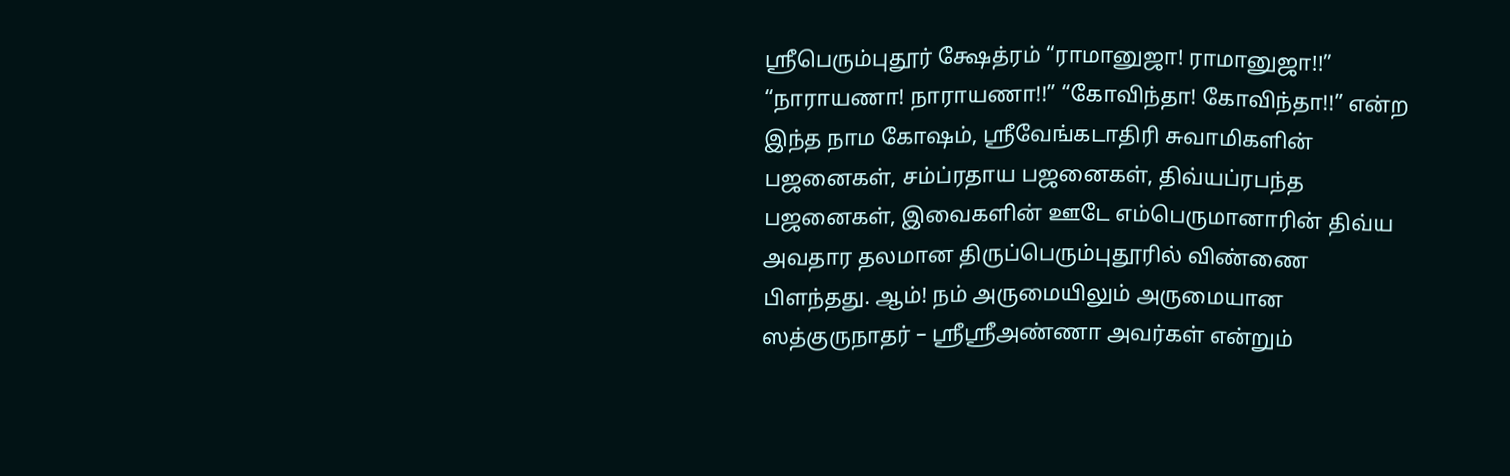ஸ்ரீபெரும்புதூர் க்ஷேத்ரம் “ராமானுஜா! ராமானுஜா!!” “நாராயணா! நாராயணா!!” “கோவிந்தா! கோவிந்தா!!” என்ற இந்த நாம கோஷம், ஸ்ரீவேங்கடாதிரி சுவாமிகளின் பஜனைகள், சம்ப்ரதாய பஜனைகள், திவ்யப்ரபந்த பஜனைகள், இவைகளின் ஊடே எம்பெருமானாரின் திவ்ய அவதார தலமான திருப்பெரும்புதூரில் விண்ணை பிளந்தது. ஆம்! நம் அருமையிலும் அருமையான ஸத்குருநாதர் – ஸ்ரீஸ்ரீஅண்ணா அவர்கள் என்றும்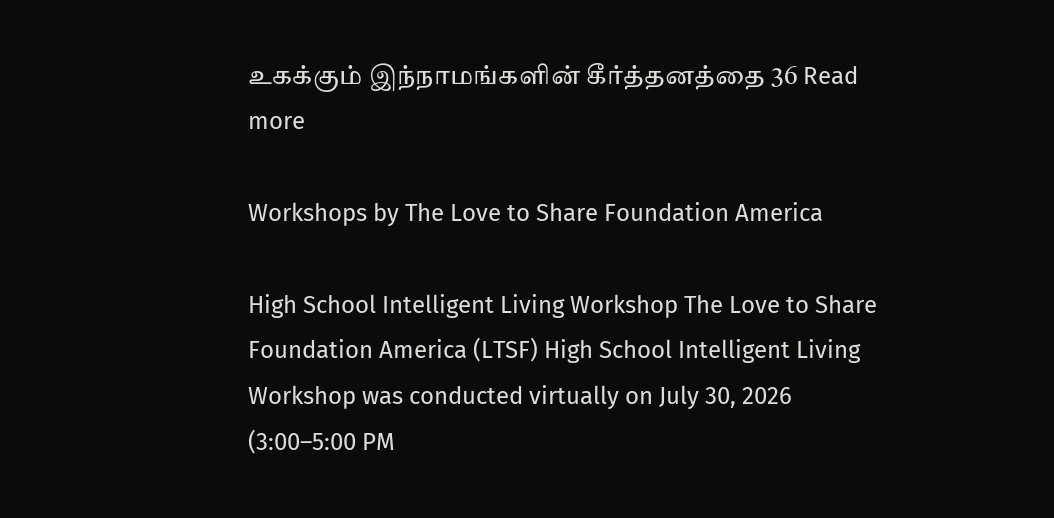உகக்கும் இந்நாமங்களின் கீர்த்தனத்தை 36 Read more

Workshops by The Love to Share Foundation America

High School Intelligent Living Workshop The Love to Share Foundation America (LTSF) High School Intelligent Living Workshop was conducted virtually on July 30, 2026 (3:00–5:00 PM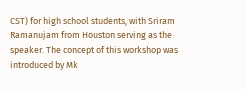CST) for high school students, with Sriram Ramanujam from Houston serving as the speaker. The concept of this workshop was introduced by Mk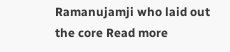Ramanujamji who laid out the core Read more